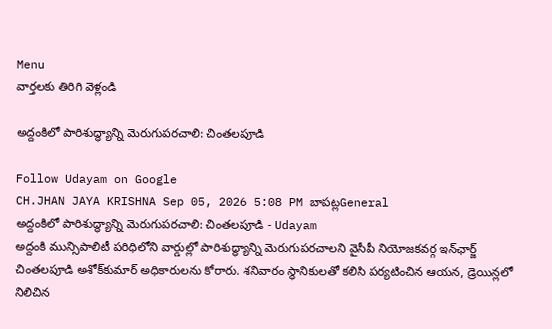Menu
వార్తలకు తిరిగి వెళ్లండి

అద్దంకిలో పారిశుద్ధ్యాన్ని మెరుగుపరచాలి: చింతలపూడి

Follow Udayam on Google
CH.JHAN JAYA KRISHNA Sep 05, 2026 5:08 PM బాపట్లGeneral
అద్దంకిలో పారిశుద్ధ్యాన్ని మెరుగుపరచాలి: చింతలపూడి - Udayam
అద్దంకి మున్సిపాలిటీ పరిధిలోని వార్డుల్లో పారిశుద్ధ్యాన్ని మెరుగుపరచాలని వైసీపీ నియోజకవర్గ ఇన్‌ఛార్జ్ చింతలపూడి అశోక్‌కుమార్ అధికారులను కోరారు. శనివారం స్థానికులతో కలిసి పర్యటించిన ఆయన, డ్రెయిన్లలో నిలిచిన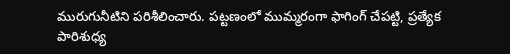మురుగునీటిని పరిశీలించారు. పట్టణంలో ముమ్మరంగా ఫాగింగ్ చేపట్టి, ప్రత్యేక పారిశుధ్య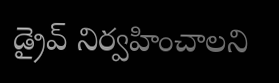డ్రైవ్ నిర్వహించాలని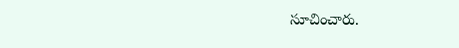సూచించారు.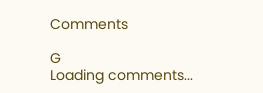Comments

G
Loading comments...